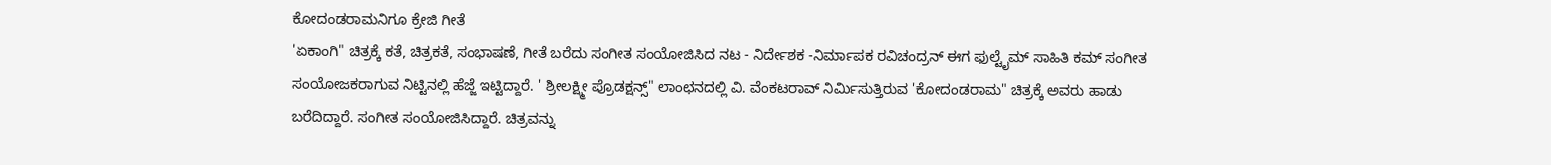ಕೋದಂಡರಾಮನಿಗೂ ಕ್ರೇಜಿ ಗೀತೆ
'ಏಕಾಂಗಿ" ಚಿತ್ರಕ್ಕೆ ಕತೆ, ಚಿತ್ರಕತೆ, ಸಂಭಾಷಣೆ, ಗೀತೆ ಬರೆದು ಸಂಗೀತ ಸಂಯೋಜಿಸಿದ ನಟ - ನಿರ್ದೇಶಕ -ನಿರ್ಮಾಪಕ ರವಿಚಂದ್ರನ್ ಈಗ ಫುಲ್ಟೈಮ್ ಸಾಹಿತಿ ಕಮ್ ಸಂಗೀತ ಸಂಯೋಜಕರಾಗುವ ನಿಟ್ಟಿನಲ್ಲಿ ಹೆಜ್ಜೆ ಇಟ್ಟಿದ್ದಾರೆ. ' ಶ್ರೀಲಕ್ಷ್ಮೀ ಪ್ರೊಡಕ್ಷನ್ಸ್" ಲಾಂಛನದಲ್ಲಿ ವಿ. ವೆಂಕಟರಾವ್ ನಿರ್ಮಿಸುತ್ತಿರುವ 'ಕೋದಂಡರಾಮ" ಚಿತ್ರಕ್ಕೆ ಅವರು ಹಾಡು ಬರೆದಿದ್ದಾರೆ. ಸಂಗೀತ ಸಂಯೋಜಿಸಿದ್ದಾರೆ. ಚಿತ್ರವನ್ನು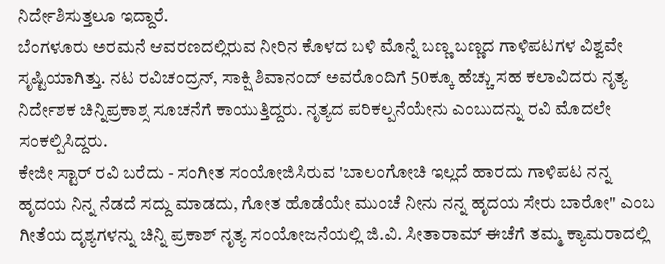ನಿರ್ದೇಶಿಸುತ್ತಲೂ ಇದ್ದಾರೆ.
ಬೆಂಗಳೂರು ಅರಮನೆ ಆವರಣದಲ್ಲಿರುವ ನೀರಿನ ಕೊಳದ ಬಳಿ ಮೊನ್ನೆ ಬಣ್ಣ ಬಣ್ಣದ ಗಾಳಿಪಟಗಳ ವಿಶ್ವವೇ ಸೃಷ್ಟಿಯಾಗಿತ್ತು. ನಟ ರವಿಚಂದ್ರನ್, ಸಾಕ್ಷಿ ಶಿವಾನಂದ್ ಅವರೊಂದಿಗೆ 50ಕ್ಕೂ ಹೆಚ್ಚು ಸಹ ಕಲಾವಿದರು ನೃತ್ಯ ನಿರ್ದೇಶಕ ಚಿನ್ನಿಪ್ರಕಾಶ್ಸ ಸೂಚನೆಗೆ ಕಾಯುತ್ತಿದ್ದರು. ನೃತ್ಯದ ಪರಿಕಲ್ಪನೆಯೇನು ಎಂಬುದನ್ನು ರವಿ ಮೊದಲೇ ಸಂಕಲ್ಪಿಸಿದ್ದರು.
ಕೇಜೀ ಸ್ಟಾರ್ ರವಿ ಬರೆದು - ಸಂಗೀತ ಸಂಯೋಜಿಸಿರುವ 'ಬಾಲಂಗೋಚಿ ಇಲ್ಲದೆ ಹಾರದು ಗಾಳಿಪಟ ನನ್ನ ಹೃದಯ ನಿನ್ನ ನೆಡದೆ ಸದ್ದು ಮಾಡದು, ಗೋತ ಹೊಡೆಯೇ ಮುಂಚೆ ನೀನು ನನ್ನ ಹೃದಯ ಸೇರು ಬಾರೋ" ಎಂಬ ಗೀತೆಯ ದೃಶ್ಯಗಳನ್ನು ಚಿನ್ನಿ ಪ್ರಕಾಶ್ ನೃತ್ಯ ಸಂಯೋಜನೆಯಲ್ಲಿ ಜಿ.ವಿ. ಸೀತಾರಾಮ್ ಈಚೆಗೆ ತಮ್ಮ ಕ್ಯಾಮರಾದಲ್ಲಿ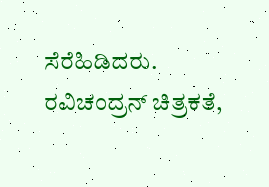ಸೆರೆಹಿಡಿದರು.
ರವಿಚಂದ್ರನ್ ಚಿತ್ರಕತೆ,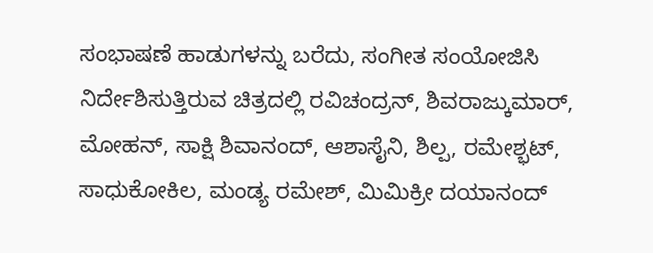ಸಂಭಾಷಣೆ ಹಾಡುಗಳನ್ನು ಬರೆದು, ಸಂಗೀತ ಸಂಯೋಜಿಸಿ ನಿರ್ದೇಶಿಸುತ್ತಿರುವ ಚಿತ್ರದಲ್ಲಿ ರವಿಚಂದ್ರನ್, ಶಿವರಾಜ್ಕುಮಾರ್, ಮೋಹನ್, ಸಾಕ್ಷಿ ಶಿವಾನಂದ್, ಆಶಾಸೈನಿ, ಶಿಲ್ಪ, ರಮೇಶ್ಭಟ್, ಸಾಧುಕೋಕಿಲ, ಮಂಡ್ಯ ರಮೇಶ್, ಮಿಮಿಕ್ರೀ ದಯಾನಂದ್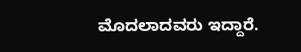ಮೊದಲಾದವರು ಇದ್ದಾರೆ.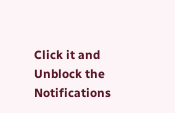Click it and Unblock the Notifications